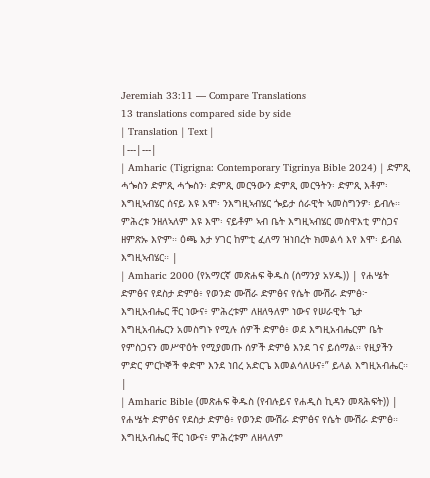Jeremiah 33:11 — Compare Translations
13 translations compared side by side
| Translation | Text |
|---|---|
| Amharic (Tigrigna: Contemporary Tigrinya Bible 2024) | ድምጺ ሓጐስን ድምጺ ሓጐስን፡ ድምጺ መርዓውን ድምጺ መርዓትን፡ ድምጺ እቶም፡ እግዚኣብሄር ሰናይ እዩ እሞ፡ ንእግዚኣብሄር ጐይታ ሰራዊት ኣመስግንዎ፡ ይብሉ። ምሕረቱ ንዘለኣለም እዩ እሞ፡ ናይቶም ኣብ ቤት እግዚኣብሄር መስዋእቲ ምስጋና ዘምጽኡ እዮም። ዕጫ እታ ሃገር ከምቲ ፈለማ ዝነበረት ክመልሳ እየ እሞ፡ ይብል እግዚኣብሄር። |
| Amharic 2000 (የአማርኛ መጽሐፍ ቅዱስ (ሰማንያ አሃዱ)) | የሐሤት ድምፅና የደስታ ድምፅ፥ የወንድ ሙሽራ ድምፅና የሴት ሙሽራ ድምፅ፦ እግዚአብሔር ቸር ነውና፥ ምሕረቱም ለዘለዓለም ነውና የሠራዊት ጌታ እግዚአብሔርን አመስግኑ የሚሉ ሰዎች ድምፅ፥ ወደ እግዚአብሔርም ቤት የምስጋናን መሥዋዕት የሚያመጡ ሰዎች ድምፅ እንደ ገና ይሰማል። የዚያችን ምድር ምርኮኞች ቀድሞ እንደ ነበረ አድርጌ እመልሳለሁና፥” ይላል እግዚአብሔር። |
| Amharic Bible (መጽሐፍ ቅዱስ (የብሉይና የሐዲስ ኪዳን መጻሕፍት)) | የሐሤት ድምፅና የደስታ ድምፅ፥ የወንድ ሙሽራ ድምፅና የሴት ሙሽራ ድምፅ። እግዚአብሔር ቸር ነውና፥ ምሕረቱም ለዘላለም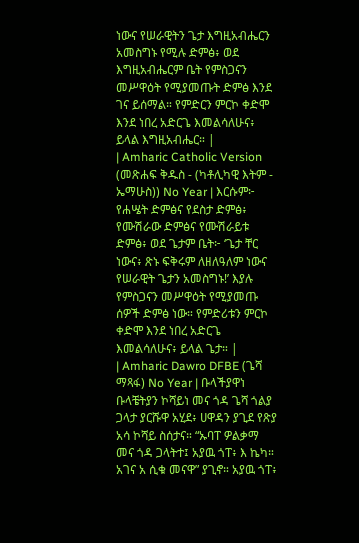ነውና የሠራዊትን ጌታ እግዚአብሔርን አመስግኑ የሚሉ ድምፅ፥ ወደ እግዚአብሔርም ቤት የምስጋናን መሥዋዕት የሚያመጡት ድምፅ እንደ ገና ይሰማል። የምድርን ምርኮ ቀድሞ እንደ ነበረ አድርጌ እመልሳለሁና፥ ይላል እግዚአብሔር። |
| Amharic Catholic Version (መጽሐፍ ቅዱስ - (ካቶሊካዊ እትም - ኤማሁስ)) No Year | እርሱም፦ የሐሤት ድምፅና የደስታ ድምፅ፥ የሙሽራው ድምፅና የሙሽራይቱ ድምፅ፥ ወደ ጌታም ቤት፦ ‘ጌታ ቸር ነውና፥ ጽኑ ፍቅሩም ለዘለዓለም ነውና የሠራዊት ጌታን አመስግኑ!’ እያሉ የምስጋናን መሥዋዕት የሚያመጡ ሰዎች ድምፅ ነው። የምድሪቱን ምርኮ ቀድሞ እንደ ነበረ አድርጌ እመልሳለሁና፥ ይላል ጌታ። |
| Amharic Dawro DFBE (ጌሻ ማጻፋ) No Year | ቡላችያዋነ ቡላቼትያን ኮሻይነ መና ጎዳ ጌሻ ጎልያ ጋላታ ያርሹዋ አሂደ፥ ሀዋዳን ያጊደ የጽያ አሳ ኮሻይ ስሰታና። “ኡባፐ ዎልቃማ መና ጎዳ ጋላትተ፤ አያዉ ጎፐ፥ እ ኬካ። አገና አ ሲቁ መናዋ” ያጊኖ። አያዉ ጎፐ፥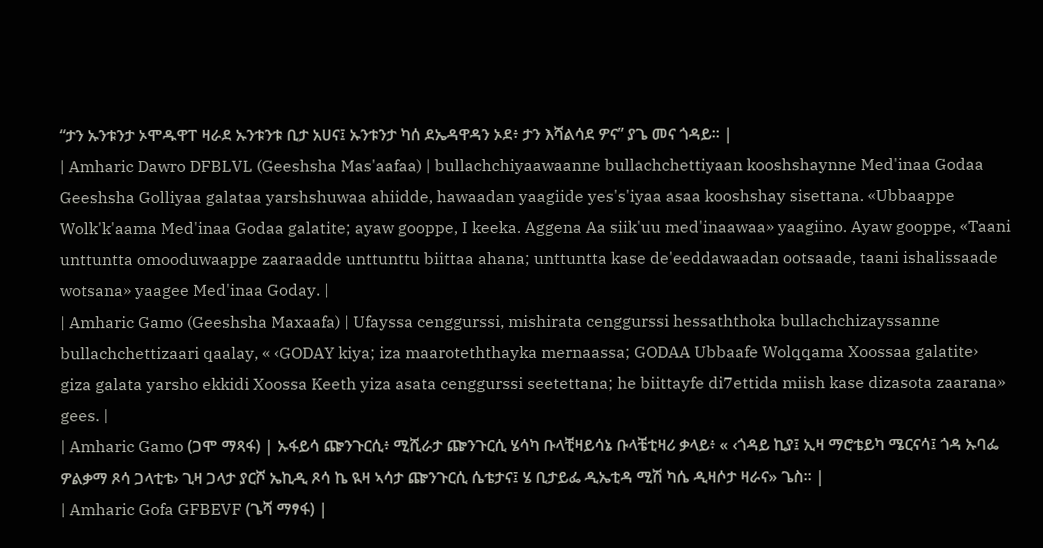“ታን ኡንቱንታ ኦሞዱዋፐ ዛራደ ኡንቱንቱ ቢታ አሀና፤ ኡንቱንታ ካሰ ደኤዳዋዳን ኦደ፥ ታን እሻልሳደ ዎና” ያጌ መና ጎዳይ። |
| Amharic Dawro DFBLVL (Geeshsha Mas'aafaa) | bullachchiyaawaanne bullachchettiyaan kooshshaynne Med'inaa Godaa Geeshsha Golliyaa galataa yarshshuwaa ahiidde, hawaadan yaagiide yes's'iyaa asaa kooshshay sisettana. «Ubbaappe Wolk'k'aama Med'inaa Godaa galatite; ayaw gooppe, I keeka. Aggena Aa siik'uu med'inaawaa» yaagiino. Ayaw gooppe, «Taani unttuntta omooduwaappe zaaraadde unttunttu biittaa ahana; unttuntta kase de'eeddawaadan ootsaade, taani ishalissaade wotsana» yaagee Med'inaa Goday. |
| Amharic Gamo (Geeshsha Maxaafa) | Ufayssa cenggurssi, mishirata cenggurssi hessaththoka bullachchizayssanne bullachchettizaari qaalay, « ‹GODAY kiya; iza maaroteththayka mernaassa; GODAA Ubbaafe Wolqqama Xoossaa galatite› giza galata yarsho ekkidi Xoossa Keeth yiza asata cenggurssi seetettana; he biittayfe di7ettida miish kase dizasota zaarana» gees. |
| Amharic Gamo (ጋሞ ማጻፋ) | ኡፋይሳ ጬንጉርሲ፥ ሚሺራታ ጬንጉርሲ ሄሳካ ቡላቺዛይሳኔ ቡላቼቲዛሪ ቃላይ፥ « ‹ጎዳይ ኪያ፤ ኢዛ ማሮቴይካ ሜርናሳ፤ ጎዳ ኡባፌ ዎልቃማ ጾሳ ጋላቲቴ› ጊዛ ጋላታ ያርሾ ኤኪዲ ጾሳ ኬ ዪዛ ኣሳታ ጬንጉርሲ ሴቴታና፤ ሄ ቢታይፌ ዲኤቲዳ ሚሽ ካሴ ዲዛሶታ ዛራና» ጌስ። |
| Amharic Gofa GFBEVF (ጌሻ ማፃፋ) |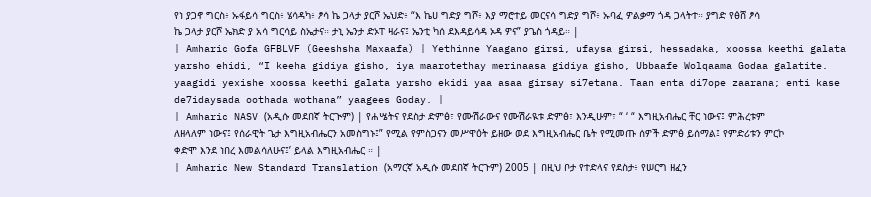የነ ያጋኖ ግርስ፥ ኡፋይሳ ግርስ፥ ሄሳዳካ፥ ፆሳ ኬ ጋላታ ያርሾ ኤህድ፥ “እ ኬሀ ግድያ ግሾ፥ እያ ማሮተይ መርናሳ ግድያ ግሾ፥ ኡባፈ ዎልቃማ ጎዳ ጋላትተ። ያግድ የፅሸ ፆሳ ኬ ጋላታ ያርሾ ኤክድ ያ አሳ ግርሳይ ስኤታና። ታኒ ኤንታ ድኦፐ ዛራና፤ ኤንቲ ካሰ ደእዳይሳዳ ኦዳ ዎና” ያጌስ ጎዳይ። |
| Amharic Gofa GFBLVF (Geeshsha Maxaafa) | Yethinne Yaagano girsi, ufaysa girsi, hessadaka, xoossa keethi galata yarsho ehidi, “I keeha gidiya gisho, iya maarotethay merinaasa gidiya gisho, Ubbaafe Wolqaama Godaa galatite. yaagidi yexishe xoossa keethi galata yarsho ekidi yaa asaa girsay si7etana. Taan enta di7ope zaarana; enti kase de7idaysada oothada wothana” yaagees Goday. |
| Amharic NASV (አዲሱ መደበኛ ትርጒም) | የሐሤትና የደስታ ድምፅ፣ የሙሽራውና የሙሽራዪቱ ድምፅ፣ እንዲሁም፣ “ ‘ “ እግዚአብሔር ቸር ነውና፤ ምሕረቱም ለዘላለም ነውና፤ የሰራዊት ጌታ እግዚአብሔርን አመስግኑ፤” የሚል የምስጋናን መሥዋዕት ይዘው ወደ እግዚአብሔር ቤት የሚመጡ ሰዎች ድምፅ ይሰማል፤ የምድሪቱን ምርኮ ቀድሞ እንደ ነበረ እመልሳለሁና፤’ ይላል እግዚአብሔር ። |
| Amharic New Standard Translation (አማርኛ አዲሱ መደበኛ ትርጉም) 2005 | በዚህ ቦታ የተድላና የደስታ፥ የሠርግ ዘፈን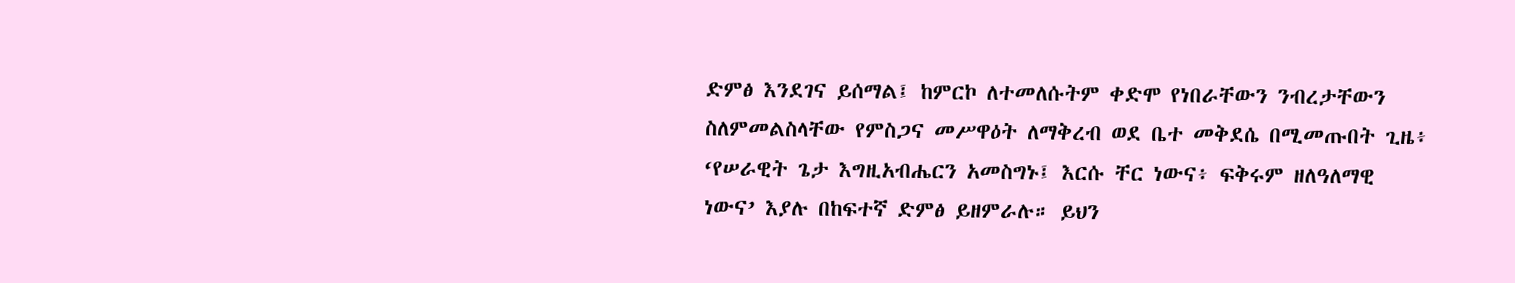ድምፅ እንደገና ይሰማል፤ ከምርኮ ለተመለሱትም ቀድሞ የነበራቸውን ንብረታቸውን ስለምመልስላቸው የምስጋና መሥዋዕት ለማቅረብ ወደ ቤተ መቅደሴ በሚመጡበት ጊዜ፥ ‘የሠራዊት ጌታ እግዚአብሔርን አመስግኑ፤ እርሱ ቸር ነውና፥ ፍቅሩም ዘለዓለማዊ ነውና’ እያሉ በከፍተኛ ድምፅ ይዘምራሉ። ይህን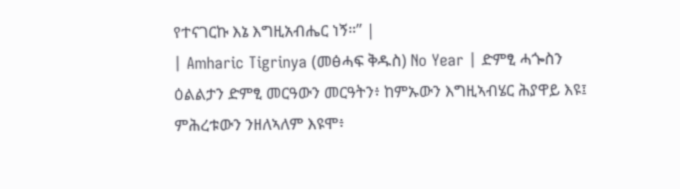የተናገርኩ እኔ እግዚአብሔር ነኝ።” |
| Amharic Tigrinya (መፅሓፍ ቅዱስ) No Year | ድምፂ ሓጐስን ዕልልታን ድምፂ መርዓውን መርዓትን፥ ከምኡውን እግዚኣብሄር ሕያዋይ እዩ፤ ምሕረቱውን ንዘለኣለም እዩሞ፥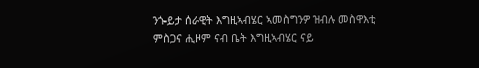ንጐይታ ሰራዊት እግዚኣብሄር ኣመስግንዎ ዝብሉ መስዋእቲ ምስጋና ሒዞም ናብ ቤት እግዚኣብሄር ናይ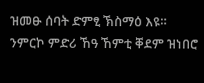ዝመፁ ሰባት ድምፂ ኽስማዕ እዩ። ንምርኮ ምድሪ ኸዓ ኸምቲ ቐደም ዝነበሮ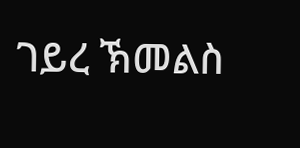ገይረ ኽመልስ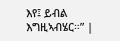እየ፤ ይብል እግዚኣብሄር።” |